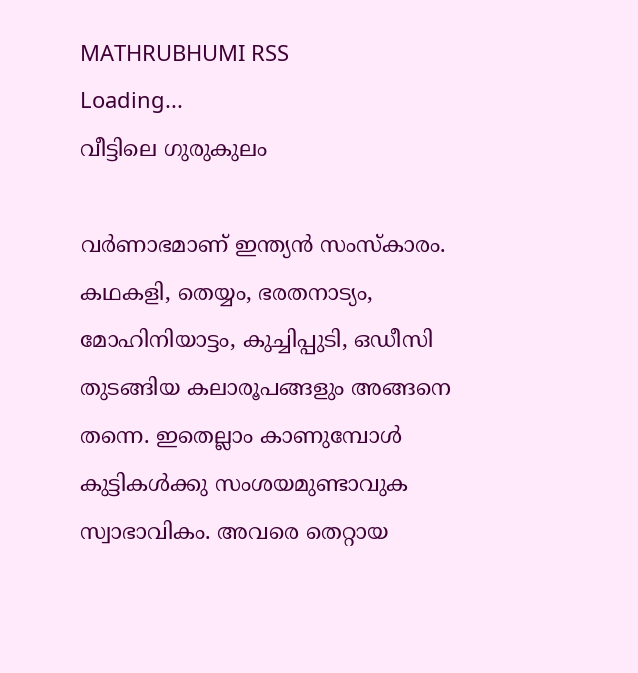MATHRUBHUMI RSS
Loading...
വീട്ടിലെ ഗുരുകുലം

വര്‍ണാഭമാണ് ഇന്ത്യന്‍ സംസ്‌കാരം. കഥകളി, തെയ്യം, ഭരതനാട്യം, മോഹിനിയാട്ടം, കുച്ചിപ്പുടി, ഒഡീസി തുടങ്ങിയ കലാരൂപങ്ങളും അങ്ങനെ തന്നെ. ഇതെല്ലാം കാണുമ്പോള്‍ കുട്ടികള്‍ക്കു സംശയമുണ്ടാവുക സ്വാഭാവികം. അവരെ തെറ്റായ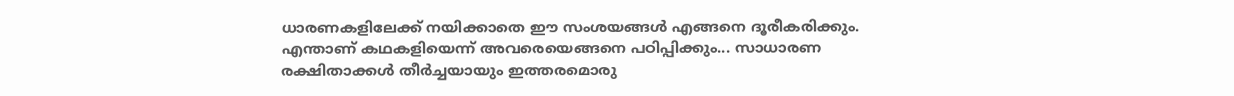ധാരണകളിലേക്ക് നയിക്കാതെ ഈ സംശയങ്ങള്‍ എങ്ങനെ ദൂരീകരിക്കും. എന്താണ് കഥകളിയെന്ന് അവരെയെങ്ങനെ പഠിപ്പിക്കും... സാധാരണ രക്ഷിതാക്കള്‍ തീര്‍ച്ചയായും ഇത്തരമൊരു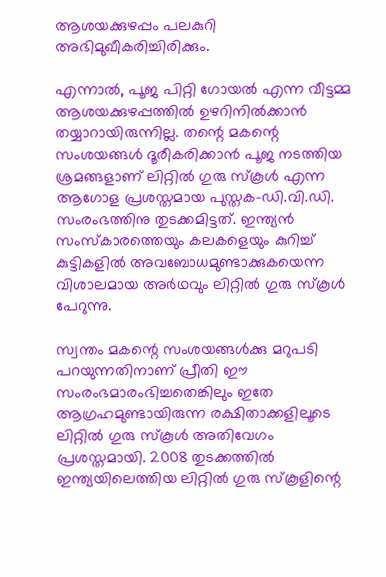ആശയക്കുഴപ്പം പലകുറി അഭിമുഖീകരിച്ചിരിക്കും.

എന്നാല്‍, പൂജ പിറ്റി ഗോയല്‍ എന്ന വീട്ടമ്മ ആശയക്കുഴപ്പത്തില്‍ ഉഴറിനില്‍ക്കാന്‍ തയ്യാറായിരുന്നില്ല. തന്റെ മകന്റെ സംശയങ്ങള്‍ ദൂരീകരിക്കാന്‍ പൂജ നടത്തിയ ശ്രമങ്ങളാണ് ലിറ്റില്‍ ഗുരു സ്‌കൂള്‍ എന്ന ആഗോള പ്രശസ്തമായ പുസ്തക-ഡി.വി.ഡി. സംരംഭത്തിനു തുടക്കമിട്ടത്. ഇന്ത്യന്‍ സംസ്‌കാരത്തെയും കലകളെയും കുറിച്ച് കുട്ടികളില്‍ അവബോധമുണ്ടാക്കുകയെന്ന വിശാലമായ അര്‍ഥവും ലിറ്റില്‍ ഗുരു സ്‌കൂള്‍ പേറുന്നു.

സ്വന്തം മകന്റെ സംശയങ്ങള്‍ക്കു മറുപടി പറയുന്നതിനാണ് പ്രീതി ഈ സംരംഭമാരംഭിച്ചതെങ്കിലും ഇതേ ആഗ്രഹമുണ്ടായിരുന്ന രക്ഷിതാക്കളിലൂടെ ലിറ്റില്‍ ഗുരു സ്‌കൂള്‍ അതിവേഗം പ്രശസ്തമായി. 2008 തുടക്കത്തില്‍ ഇന്ത്യയിലെത്തിയ ലിറ്റില്‍ ഗുരു സ്‌കൂളിന്റെ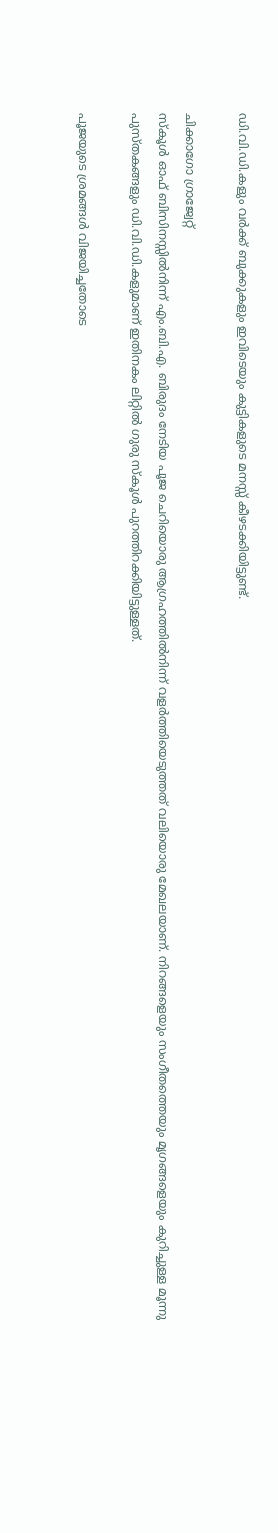ഡി.വി.ഡി.കളും വര്‍ക്ക് ബുക്കുകളും ഇവിടെയും കുട്ടികളുടെ മനസ്സ് കീഴടക്കിയിട്ടുണ്ട്.

ചിക്കാഗോ ഗ്രാജ്വേറ്റ്
സ്‌കൂള്‍ ഓഫ് ബിസിനസ്സില്‍നിന്ന് എം.ബി.എ. ബിരുദം നേടിയ പൂജ ചെറിയൊരു ആഗ്രഹത്തില്‍നിന്ന് വളര്‍ത്തിയെടുത്തത് വലിയൊരു മേഖലയാണ്. നിറങ്ങളെയും സംഗീതത്തെയും മൃഗങ്ങളെയും കുറിച്ചുള്ള മൂന്നു പുസ്തകങ്ങളും ഡി.വി.ഡി.കളുമാണ് ഇതിനകം ലിറ്റില്‍ ഗുരു സ്‌കൂള്‍ പുറത്തിറക്കിയിട്ടുള്ളത്.

പൂജയുടെ ശ്രമങ്ങള്‍ വിജയിച്ചതോടെ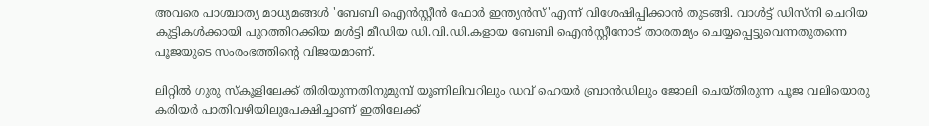അവരെ പാശ്ചാത്യ മാധ്യമങ്ങള്‍ 'ബേബി ഐന്‍സ്റ്റീന്‍ ഫോര്‍ ഇന്ത്യന്‍സ്'എന്ന് വിശേഷിപ്പിക്കാന്‍ തുടങ്ങി. വാള്‍ട്ട് ഡിസ്‌നി ചെറിയ കുട്ടികള്‍ക്കായി പുറത്തിറക്കിയ മള്‍ട്ടി മീഡിയ ഡി.വി.ഡി.കളായ ബേബി ഐന്‍സ്റ്റീനോട് താരതമ്യം ചെയ്യപ്പെട്ടുവെന്നതുതന്നെ പൂജയുടെ സംരംഭത്തിന്റെ വിജയമാണ്.

ലിറ്റില്‍ ഗുരു സ്‌കൂളിലേക്ക് തിരിയുന്നതിനുമുമ്പ് യൂണിലിവറിലും ഡവ് ഹെയര്‍ ബ്രാന്‍ഡിലും ജോലി ചെയ്തിരുന്ന പൂജ വലിയൊരു കരിയര്‍ പാതിവഴിയിലുപേക്ഷിച്ചാണ് ഇതിലേക്ക്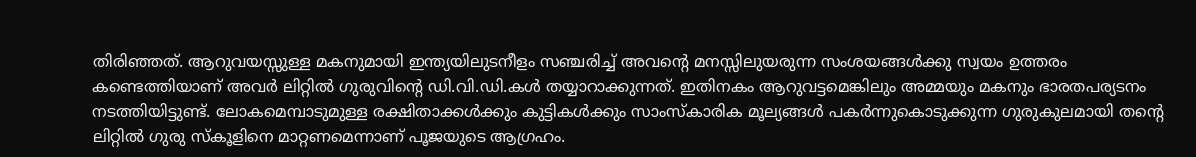തിരിഞ്ഞത്. ആറുവയസ്സുള്ള മകനുമായി ഇന്ത്യയിലുടനീളം സഞ്ചരിച്ച് അവന്റെ മനസ്സിലുയരുന്ന സംശയങ്ങള്‍ക്കു സ്വയം ഉത്തരം കണ്ടെത്തിയാണ് അവര്‍ ലിറ്റില്‍ ഗുരുവിന്റെ ഡി.വി.ഡി.കള്‍ തയ്യാറാക്കുന്നത്. ഇതിനകം ആറുവട്ടമെങ്കിലും അമ്മയും മകനും ഭാരതപര്യടനം നടത്തിയിട്ടുണ്ട്. ലോകമെമ്പാടുമുള്ള രക്ഷിതാക്കള്‍ക്കും കുട്ടികള്‍ക്കും സാംസ്‌കാരിക മൂല്യങ്ങള്‍ പകര്‍ന്നുകൊടുക്കുന്ന ഗുരുകുലമായി തന്റെ ലിറ്റില്‍ ഗുരു സ്‌കൂളിനെ മാറ്റണമെന്നാണ് പൂജയുടെ ആഗ്രഹം.